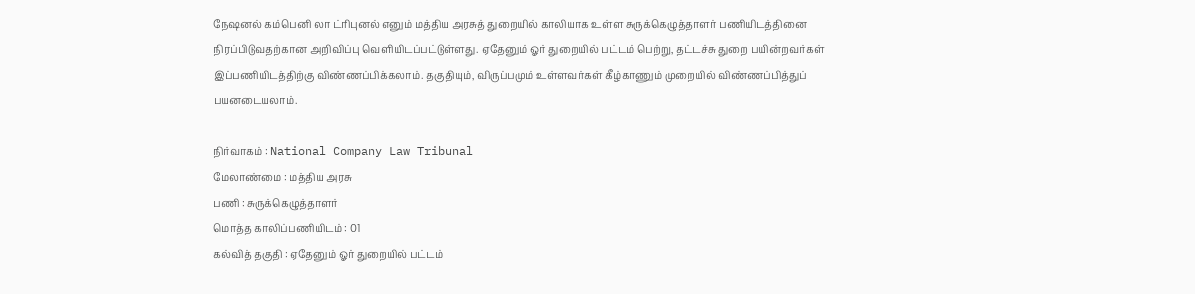நேஷனல் கம்பெனி லா ட்ரிபுனல் எனும் மத்திய அரசுத் துறையில் காலியாக உள்ள சுருக்கெழுத்தாளர் பணியிடத்தினை நிரப்பிடுவதற்கான அறிவிப்பு வெளியிடப்பட்டுள்ளது. ஏதேனும் ஓர் துறையில் பட்டம் பெற்று, தட்டச்சு துறை பயின்றவர்கள் இப்பணியிடத்திற்கு விண்ணப்பிக்கலாம். தகுதியும், விருப்பமும் உள்ளவர்கள் கீழ்காணும் முறையில் விண்ணப்பித்துப் பயனடையலாம்.

நிர்வாகம் : National Company Law Tribunal
மேலாண்மை : மத்திய அரசு
பணி : சுருக்கெழுத்தாளர்
மொத்த காலிப்பணியிடம் : 01
கல்வித் தகுதி : ஏதேனும் ஓர் துறையில் பட்டம்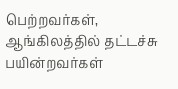பெற்றவர்கள், ஆங்கிலத்தில் தட்டச்சு பயின்றவர்கள்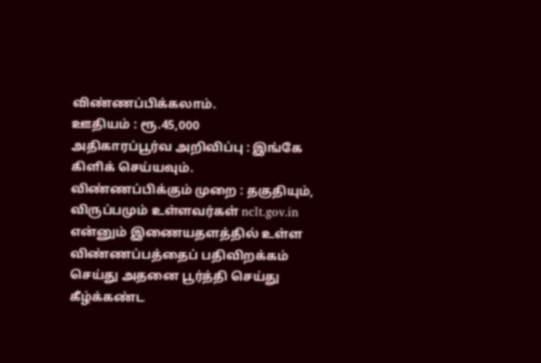விண்ணப்பிக்கலாம்.
ஊதியம் : ரூ.45,000
அதிகாரப்பூர்வ அறிவிப்பு : இங்கே கிளிக் செய்யவும்.
விண்ணப்பிக்கும் முறை : தகுதியும், விருப்பமும் உள்ளவர்கள் nclt.gov.in என்னும் இணையதளத்தில் உள்ள விண்ணப்பத்தைப் பதிவிறக்கம் செய்து அதனை பூர்த்தி செய்து கீழ்க்கண்ட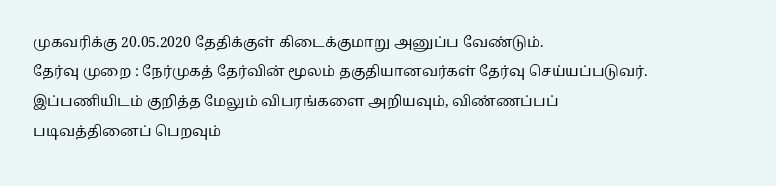முகவரிக்கு 20.05.2020 தேதிக்குள் கிடைக்குமாறு அனுப்ப வேண்டும்.
தேர்வு முறை : நேர்முகத் தேர்வின் மூலம் தகுதியானவர்கள் தேர்வு செய்யப்படுவர்.
இப்பணியிடம் குறித்த மேலும் விபரங்களை அறியவும், விண்ணப்பப் படிவத்தினைப் பெறவும்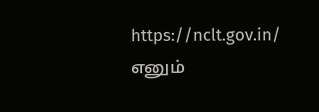https://nclt.gov.in/ எனும்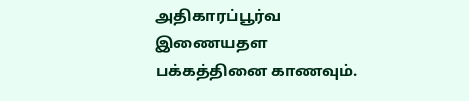அதிகாரப்பூர்வ இணையதள பக்கத்தினை காணவும்.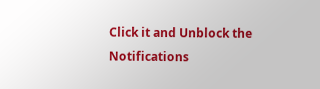Click it and Unblock the Notifications